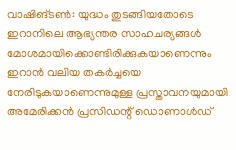വാഷിങ്ടൺ: യുദ്ധം തുടങ്ങിയതോടെ ഇറാനിലെ ആഭ്യന്തര സാഹചര്യങ്ങൾ മോശമായിക്കൊണ്ടിരിക്കുകയാണെന്നും ഇറാൻ വലിയ തകർച്ചയെ നേരിടുകയാണെന്നുമുള്ള പ്രസ്താവനയുമായി അമേരിക്കൻ പ്രസിഡന്റ് ഡൊണാൾഡ്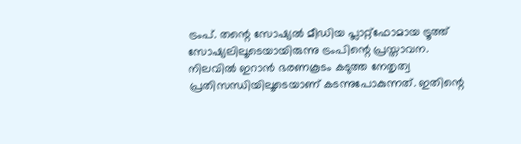ട്രംപ്. തന്റെ സോഷ്യൽ മീഡിയ പ്ലാറ്റ്ഫോമായ ട്രൂത്ത് സോഷ്യലിലൂടെയായിരുന്നു ട്രംപിന്റെ പ്രസ്താവന.
നിലവിൽ ഇറാൻ ഭരണകൂടം കടുത്ത നേതൃത്വ പ്രതിസന്ധിയിലൂടെയാണ് കടന്നുപോകുന്നത്. ഇതിന്റെ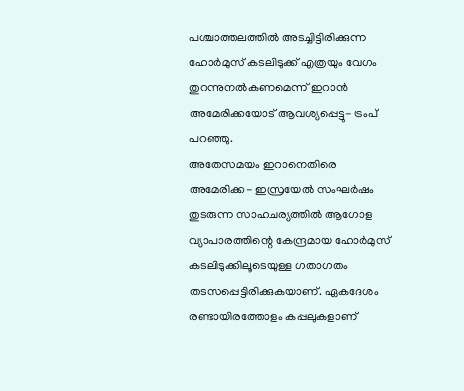പശ്ചാത്തലത്തിൽ അടച്ചിട്ടിരിക്കുന്ന ഹോർമുസ് കടലിടുക്ക് എത്രയും വേഗം തുറന്നുനൽകണമെന്ന് ഇറാൻ അമേരിക്കയോട് ആവശ്യപ്പെട്ടു- ട്രംപ് പറഞ്ഞു.
അതേസമയം ഇറാനെതിരെ അമേരിക്ക- ഇസ്രയേൽ സംഘർഷം തുടരുന്ന സാഹചര്യത്തിൽ ആഗോള വ്യാപാരത്തിന്റെ കേന്ദ്രമായ ഹോർമുസ് കടലിടുക്കിലൂടെയുള്ള ഗതാഗതം തടസപ്പെട്ടിരിക്കുകയാണ്. ഏകദേശം രണ്ടായിരത്തോളം കപ്പലുകളാണ്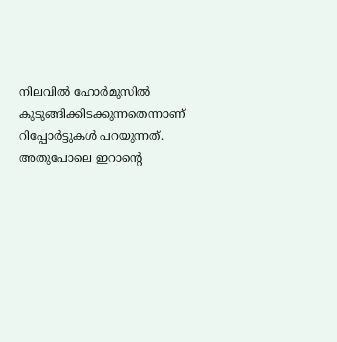നിലവിൽ ഹോർമുസിൽ കുടുങ്ങിക്കിടക്കുന്നതെന്നാണ് റിപ്പോർട്ടുകൾ പറയുന്നത്.
അതുപോലെ ഇറാന്റെ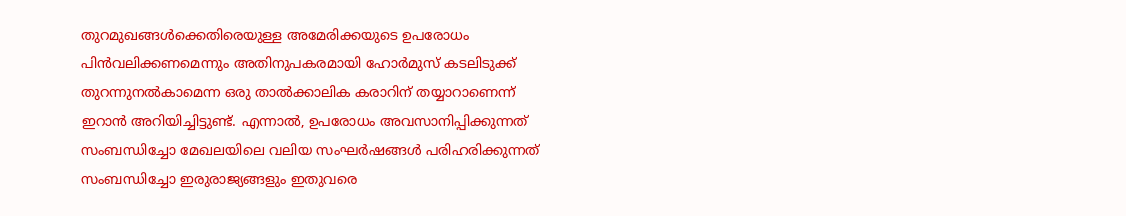തുറമുഖങ്ങൾക്കെതിരെയുള്ള അമേരിക്കയുടെ ഉപരോധം പിൻവലിക്കണമെന്നും അതിനുപകരമായി ഹോർമുസ് കടലിടുക്ക് തുറന്നുനൽകാമെന്ന ഒരു താൽക്കാലിക കരാറിന് തയ്യാറാണെന്ന് ഇറാൻ അറിയിച്ചിട്ടുണ്ട്. എന്നാൽ, ഉപരോധം അവസാനിപ്പിക്കുന്നത് സംബന്ധിച്ചോ മേഖലയിലെ വലിയ സംഘർഷങ്ങൾ പരിഹരിക്കുന്നത് സംബന്ധിച്ചോ ഇരുരാജ്യങ്ങളും ഇതുവരെ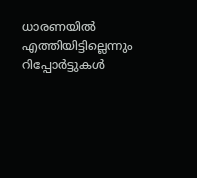ധാരണയിൽ എത്തിയിട്ടില്ലെന്നും റിപ്പോർട്ടുകൾ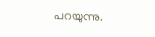പറയുന്നു.